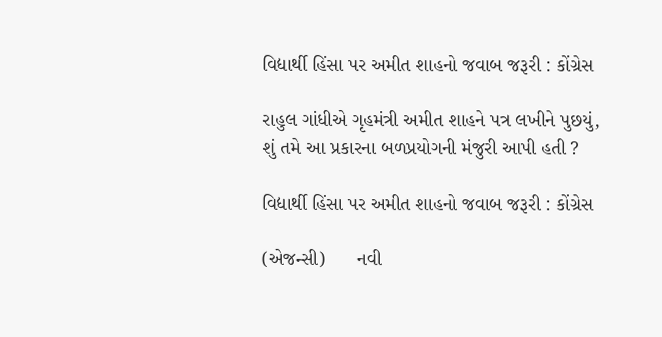વિદ્યાર્થી હિંસા પર અમીત શાહનો જવાબ જરૂરી : કોંગ્રેસ

રાહુલ ગાંધીએ ગૃહમંત્રી અમીત શાહને પત્ર લખીને પુછયું, શું તમે આ પ્રકારના બળપ્રયોગની મંજુરી આપી હતી ?

વિદ્યાર્થી હિંસા પર અમીત શાહનો જવાબ જરૂરી : કોંગ્રેસ

(એજન્સી)      નવી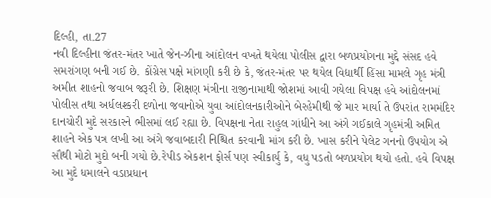દિલ્હી, તા.27
નવી દિલ્હીના જંતર-મંતર ખાતે જેન-ઝીના આંદોલન વખતે થયેલા પોલીસ દ્વારા બળપ્રયોગના મુદ્દે સંસદ હવે સમરાંગણ બની ગઈ છે. કોંગ્રેસ પક્ષે માંગણી કરી છે કે, જંતર-મંતર પર થયેલ વિદ્યાર્થી હિંસા મામલે ગૃહ મંત્રી અમીત શાહનો જવાબ જરૂરી છે. શિક્ષણ મંત્રીના રાજીનામાથી જોશમાં આવી ગયેલા વિપક્ષ હવે આંદોલનમાં પોલીસ તથા અર્ધલશ્કરી દળોના જવાનોએ યુવા આંદોલનકારીઓને બેરહેમીથી જે માર માર્યા તે ઉપરાંત રામમંદિર દાનચોરી મુદે સરકારને ભીસમાં લઈ રહ્યા છે. વિપક્ષના નેતા રાહુલ ગાંધીને આ અંગે ગઈકાલે ગૃહમંત્રી અમિત શાહને એક પત્ર લખી આ અંગે જવાબદારી નિશ્ચિત કરવાની માંગ કરી છે. ખાસ કરીને પેલેટ ગનનો ઉપયોગ એ સૌથી મોટો મુદો બની ગયો છે.રેપીડ એકશન ફોર્સ પણ સ્વીકાર્યુ કે, વધુ પડતો બળપ્રયોગ થયો હતો. હવે વિપક્ષ આ મુદે ધમાલને વડાપ્રધાન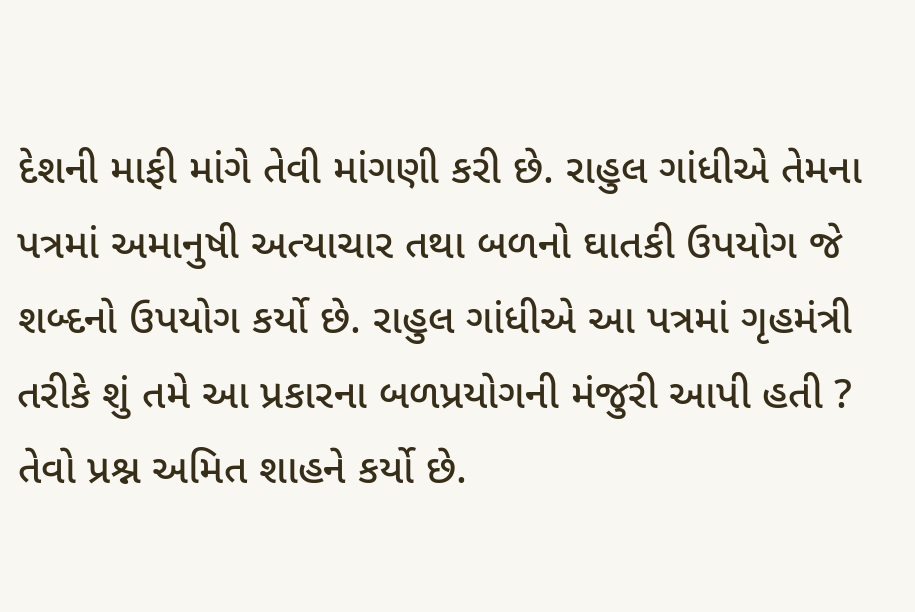દેશની માફી માંગે તેવી માંગણી કરી છે. રાહુલ ગાંધીએ તેમના પત્રમાં અમાનુષી અત્યાચાર તથા બળનો ઘાતકી ઉપયોગ જે શબ્દનો ઉપયોગ કર્યો છે. રાહુલ ગાંધીએ આ પત્રમાં ગૃહમંત્રી તરીકે શું તમે આ પ્રકારના બળપ્રયોગની મંજુરી આપી હતી ? તેવો પ્રશ્ન અમિત શાહને કર્યો છે.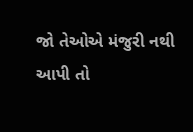જો તેઓએ મંજુરી નથી આપી તો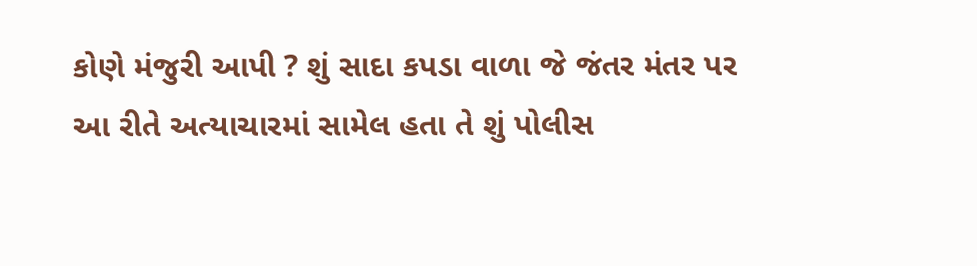કોણે મંજુરી આપી ? શું સાદા કપડા વાળા જે જંતર મંતર પર આ રીતે અત્યાચારમાં સામેલ હતા તે શું પોલીસ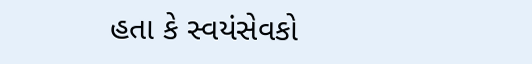હતા કે સ્વયંસેવકો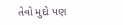તેવો મુદો પણ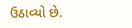ઉઠાવ્યો છે.